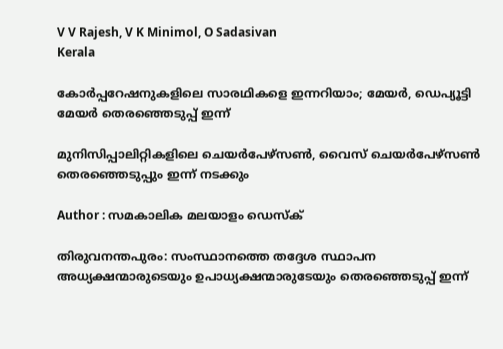V V Rajesh, V K Minimol, O Sadasivan
Kerala

കോർപ്പറേഷനുകളിലെ സാരഥികളെ ഇന്നറിയാം; മേയര്‍, ഡെപ്യൂട്ടി മേയര്‍ തെരഞ്ഞെടുപ്പ് ഇന്ന്

മുനിസിപ്പാലിറ്റികളിലെ ചെയര്‍പേഴ്‌സണ്‍, വൈസ് ചെയര്‍പേഴ്‌സണ്‍ തെരഞ്ഞെടുപ്പും ഇന്ന് നടക്കും

Author : സമകാലിക മലയാളം ഡെസ്ക്

തിരുവനന്തപുരം: സംസ്ഥാനത്തെ തദ്ദേശ സ്ഥാപന അധ്യക്ഷന്മാരുടെയും ഉപാധ്യക്ഷന്മാരുടേയും തെരഞ്ഞെടുപ്പ് ഇന്ന്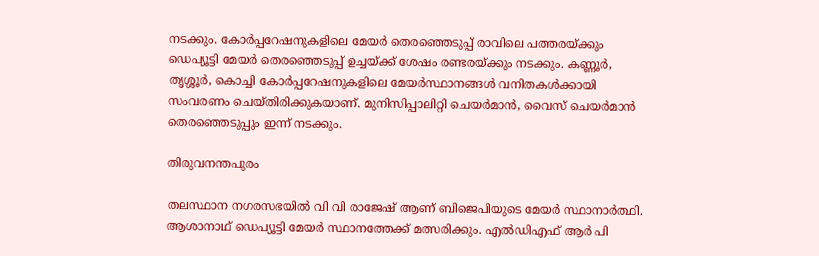നടക്കും. കോര്‍പ്പറേഷനുകളിലെ മേയര്‍ തെരഞ്ഞെടുപ്പ് രാവിലെ പത്തരയ്ക്കും ഡെപ്യൂട്ടി മേയര്‍ തെരഞ്ഞെടുപ്പ് ഉച്ചയ്ക്ക് ശേഷം രണ്ടരയ്ക്കും നടക്കും. കണ്ണൂര്‍, തൃശ്ശൂര്‍, കൊച്ചി കോര്‍പ്പറേഷനുകളിലെ മേയര്‍സ്ഥാനങ്ങള്‍ വനിതകള്‍ക്കായി സംവരണം ചെയ്തിരിക്കുകയാണ്. മുനിസിപ്പാലിറ്റി ചെയര്‍മാന്‍, വൈസ് ചെയര്‍മാന്‍ തെരഞ്ഞെടുപ്പും ഇന്ന് നടക്കും.

തിരുവനന്തപുരം

തലസ്ഥാന നഗരസഭയില്‍ വി വി രാജേഷ് ആണ് ബിജെപിയുടെ മേയര്‍ സ്ഥാനാര്‍ത്ഥി. ആശാനാഥ് ഡെപ്യൂട്ടി മേയര്‍ സ്ഥാനത്തേക്ക് മത്സരിക്കും. എല്‍ഡിഎഫ് ആര്‍ പി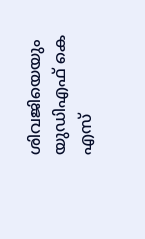ശിവജിയെയും യുഡിഎഫ് കെ എസ്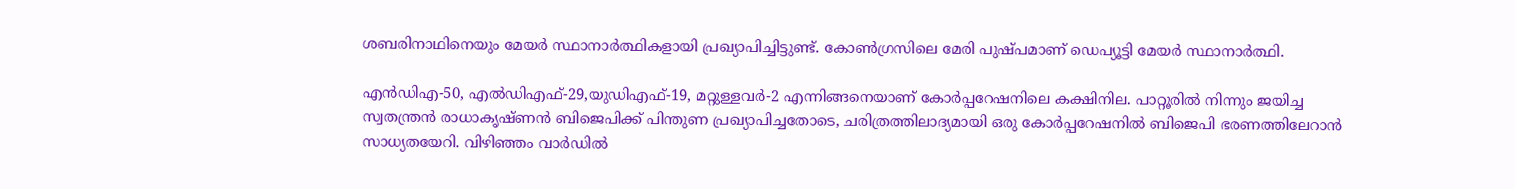ശബരിനാഥിനെയും മേയര്‍ സ്ഥാനാര്‍ത്ഥികളായി പ്രഖ്യാപിച്ചിട്ടുണ്ട്. കോണ്‍ഗ്രസിലെ മേരി പുഷ്പമാണ് ഡെപ്യൂട്ടി മേയര്‍ സ്ഥാനാര്‍ത്ഥി.

എന്‍ഡിഎ-50, എല്‍ഡിഎഫ്-29,യുഡിഎഫ്-19, മറ്റുള്ളവര്‍-2 എന്നിങ്ങനെയാണ് കോര്‍പ്പറേഷനിലെ കക്ഷിനില. പാറ്റൂരില്‍ നിന്നും ജയിച്ച സ്വതന്ത്രന്‍ രാധാകൃഷ്ണന്‍ ബിജെപിക്ക് പിന്തുണ പ്രഖ്യാപിച്ചതോടെ, ചരിത്രത്തിലാദ്യമായി ഒരു കോര്‍പ്പറേഷനില്‍ ബിജെപി ഭരണത്തിലേറാന്‍ സാധ്യതയേറി. വിഴിഞ്ഞം വാര്‍ഡില്‍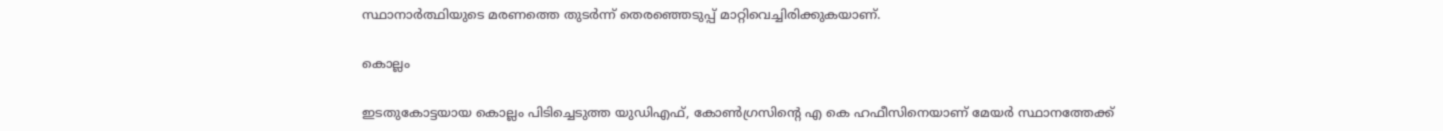സ്ഥാനാര്‍ത്ഥിയുടെ മരണത്തെ തുടര്‍ന്ന് തെരഞ്ഞെടുപ്പ് മാറ്റിവെച്ചിരിക്കുകയാണ്.

കൊല്ലം

ഇടതുകോട്ടയായ കൊല്ലം പിടിച്ചെടുത്ത യുഡിഎഫ്, കോണ്‍ഗ്രസിന്റെ എ കെ ഹഫീസിനെയാണ് മേയര്‍ സ്ഥാനത്തേക്ക്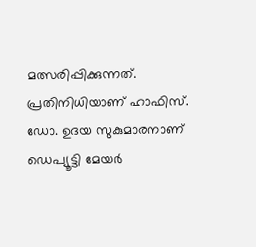മത്സരിപ്പിക്കുന്നത്. പ്രതിനിധിയാണ് ഹാഫിസ്. ഡോ. ഉദയ സുകുമാരനാണ് ഡെപ്യൂട്ടി മേയര്‍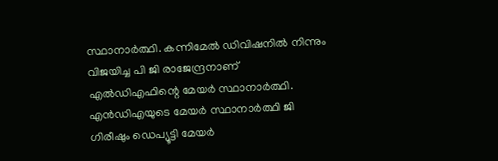സ്ഥാനാര്‍ത്ഥി. കന്നിമേല്‍ ഡിവിഷനില്‍ നിന്നും വിജയിച്ച പി ജി രാജേന്ദ്രനാണ് എല്‍ഡിഎഫിന്റെ മേയര്‍ സ്ഥാനാര്‍ത്ഥി. എന്‍ഡിഎയുടെ മേയര്‍ സ്ഥാനാര്‍ത്ഥി ജി ഗിരീഷും ഡെപ്യൂട്ടി മേയര്‍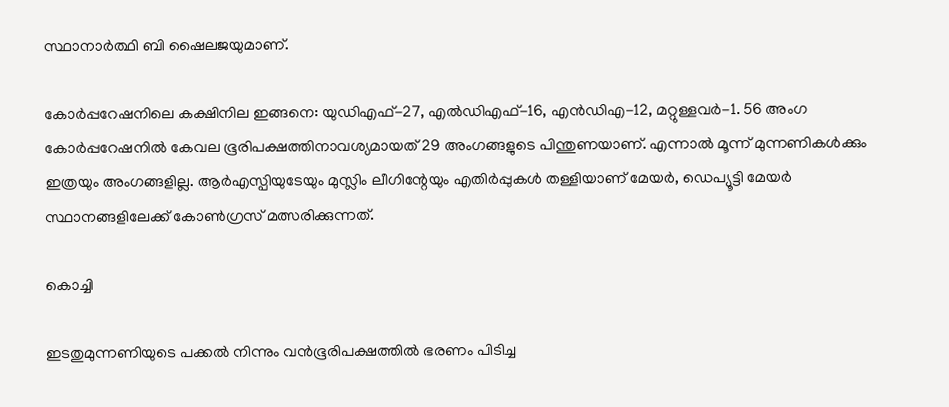സ്ഥാനാര്‍ത്ഥി ബി ഷൈലജയുമാണ്.

കോര്‍പ്പറേഷനിലെ കക്ഷിനില ഇങ്ങനെ: യുഡിഎഫ്-27, എല്‍ഡിഎഫ്-16, എന്‍ഡിഎ-12, മറ്റുള്ളവര്‍-1. 56 അംഗ കോര്‍പ്പറേഷനില്‍ കേവല ഭൂരിപക്ഷത്തിനാവശ്യമായത് 29 അംഗങ്ങളുടെ പിന്തുണയാണ്. എന്നാല്‍ മൂന്ന് മുന്നണികള്‍ക്കും ഇത്രയും അംഗങ്ങളില്ല. ആര്‍എസ്പിയുടേയും മുസ്ലിം ലീഗിന്റേയും എതിര്‍പ്പുകള്‍ തള്ളിയാണ് മേയര്‍, ഡെപ്യൂട്ടി മേയര്‍ സ്ഥാനങ്ങളിലേക്ക് കോണ്‍ഗ്രസ് മത്സരിക്കുന്നത്.

കൊച്ചി

ഇടതുമുന്നണിയുടെ പക്കല്‍ നിന്നും വന്‍ഭൂരിപക്ഷത്തില്‍ ഭരണം പിടിച്ച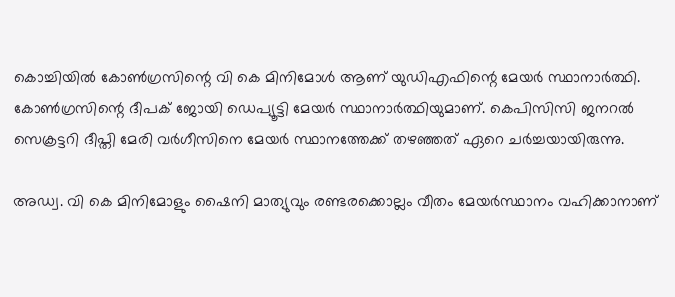കൊച്ചിയില്‍ കോണ്‍ഗ്രസിന്റെ വി കെ മിനിമോള്‍ ആണ് യുഡിഎഫിന്റെ മേയര്‍ സ്ഥാനാര്‍ത്ഥി. കോണ്‍ഗ്രസിന്റെ ദീപക് ജോയി ഡെപ്യൂട്ടി മേയര്‍ സ്ഥാനാര്‍ത്ഥിയുമാണ്. കെപിസിസി ജനറല്‍ സെക്രട്ടറി ദീപ്തി മേരി വര്‍ഗീസിനെ മേയര്‍ സ്ഥാനത്തേക്ക് തഴഞ്ഞത് ഏറെ ചര്‍ച്ചയായിരുന്നു.

അഡ്വ. വി കെ മിനിമോളും ഷൈനി മാത്യുവും രണ്ടരക്കൊല്ലം വീതം മേയര്‍സ്ഥാനം വഹിക്കാനാണ്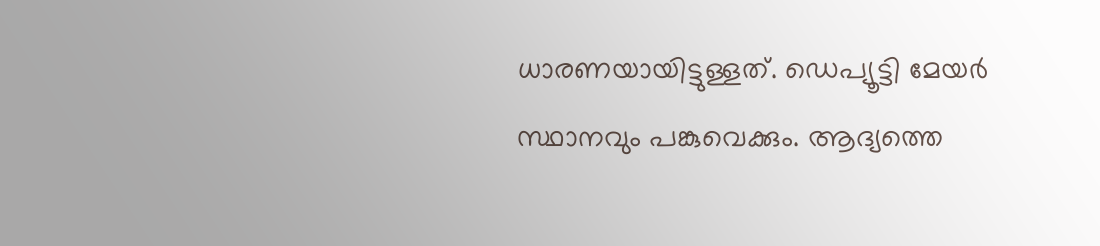ധാരണയായിട്ടുള്ളത്. ഡെപ്യൂട്ടി മേയര്‍ സ്ഥാനവും പങ്കുവെക്കും. ആദ്യത്തെ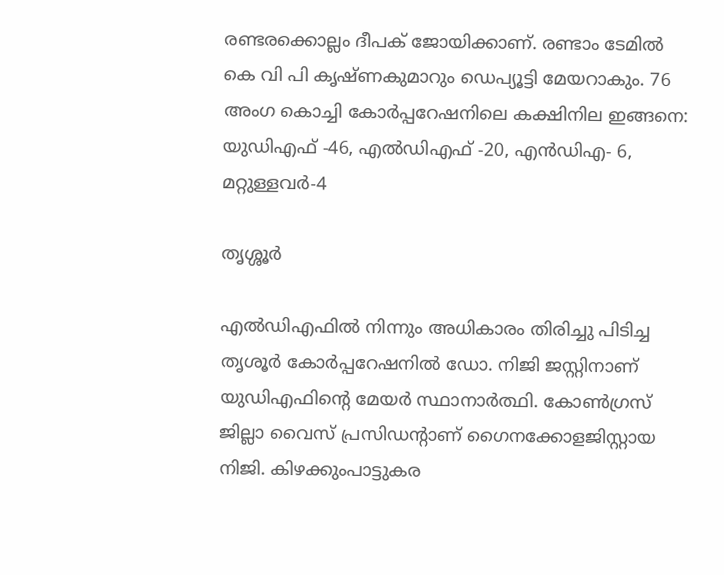രണ്ടരക്കൊല്ലം ദീപക് ജോയിക്കാണ്. രണ്ടാം ടേമില്‍ കെ വി പി കൃഷ്ണകുമാറും ഡെപ്യൂട്ടി മേയറാകും. 76 അംഗ കൊച്ചി കോര്‍പ്പറേഷനിലെ കക്ഷിനില ഇങ്ങനെ: യുഡിഎഫ് -46, എല്‍ഡിഎഫ് -20, എന്‍ഡിഎ- 6, മറ്റുള്ളവര്‍-4

തൃശ്ശൂര്‍

എല്‍ഡിഎഫില്‍ നിന്നും അധികാരം തിരിച്ചു പിടിച്ച തൃശൂര്‍ കോര്‍പ്പറേഷനില്‍ ഡോ. നിജി ജസ്റ്റിനാണ് യുഡിഎഫിന്റെ മേയര്‍ സ്ഥാനാര്‍ത്ഥി. കോണ്‍ഗ്രസ് ജില്ലാ വൈസ് പ്രസിഡന്റാണ് ഗൈനക്കോളജിസ്റ്റായ നിജി. കിഴക്കുംപാട്ടുകര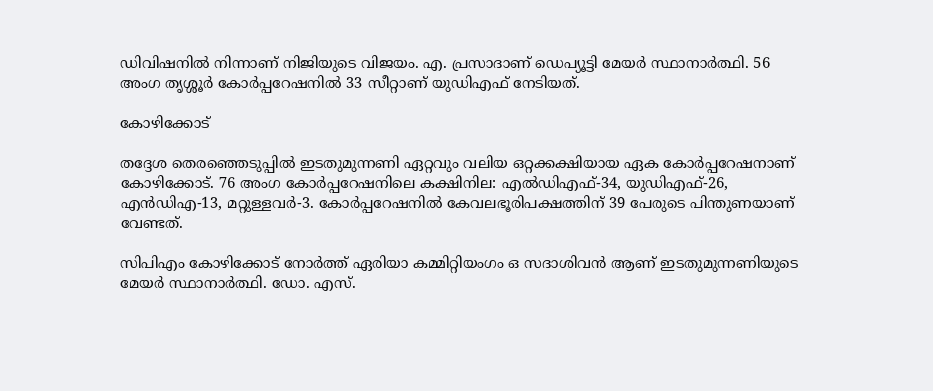ഡിവിഷനില്‍ നിന്നാണ് നിജിയുടെ വിജയം. എ. പ്രസാദാണ് ഡെപ്യൂട്ടി മേയര്‍ സ്ഥാനാര്‍ത്ഥി. 56 അംഗ തൃശ്ശൂര്‍ കോര്‍പ്പറേഷനില്‍ 33 സീറ്റാണ് യുഡിഎഫ് നേടിയത്.

കോഴിക്കോട്

തദ്ദേശ തെരഞ്ഞെടുപ്പില്‍ ഇടതുമുന്നണി ഏറ്റവും വലിയ ഒറ്റക്കക്ഷിയായ ഏക കോര്‍പ്പറേഷനാണ് കോഴിക്കോട്. 76 അംഗ കോര്‍പ്പറേഷനിലെ കക്ഷിനില: എല്‍ഡിഎഫ്-34, യുഡിഎഫ്-26, എന്‍ഡിഎ-13, മറ്റുള്ളവര്‍-3. കോര്‍പ്പറേഷനില്‍ കേവലഭൂരിപക്ഷത്തിന് 39 പേരുടെ പിന്തുണയാണ് വേണ്ടത്.

സിപിഎം കോഴിക്കോട് നോര്‍ത്ത് ഏരിയാ കമ്മിറ്റിയംഗം ഒ സദാശിവന്‍ ആണ് ഇടതുമുന്നണിയുടെ മേയര്‍ സ്ഥാനാര്‍ത്ഥി. ഡോ. എസ്.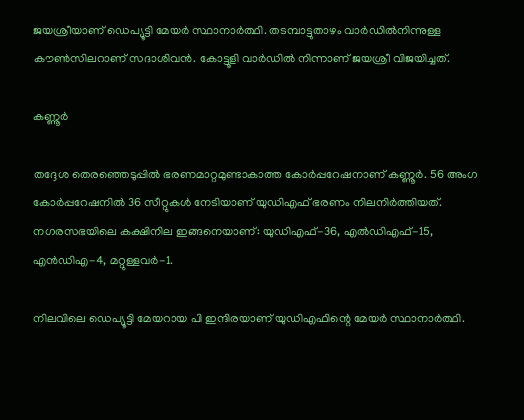ജയശ്രീയാണ് ഡെപ്യൂട്ടി മേയര്‍ സ്ഥാനാര്‍ത്ഥി. തടമ്പാട്ടുതാഴം വാര്‍ഡില്‍നിന്നുള്ള കൗണ്‍സിലറാണ് സദാശിവന്‍. കോട്ടൂളി വാര്‍ഡില്‍ നിന്നാണ് ജയശ്രീ വിജയിച്ചത്.

കണ്ണൂര്‍

തദ്ദേശ തെരഞ്ഞെടുപ്പില്‍ ഭരണമാറ്റമുണ്ടാകാത്ത കോര്‍പ്പറേഷനാണ് കണ്ണൂര്‍. 56 അംഗ കോര്‍പ്പറേഷനില്‍ 36 സീറ്റുകള്‍ നേടിയാണ് യുഡിഎഫ് ഭരണം നിലനിര്‍ത്തിയത്. നഗരസഭയിലെ കക്ഷിനില ഇങ്ങനെയാണ്: യുഡിഎഫ്-36, എല്‍ഡിഎഫ്-15, എന്‍ഡിഎ-4, മറ്റുള്ളവര്‍-1.

നിലവിലെ ഡെപ്യൂട്ടി മേയറായ പി ഇന്ദിരയാണ് യുഡിഎഫിന്റെ മേയര്‍ സ്ഥാനാര്‍ത്ഥി.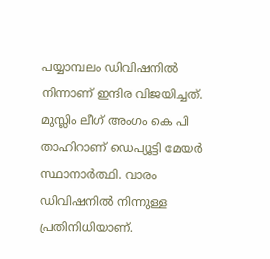പയ്യാമ്പലം ഡിവിഷനില്‍ നിന്നാണ് ഇന്ദിര വിജയിച്ചത്. മുസ്ലിം ലീഗ് അംഗം കെ പി താഹിറാണ് ഡെപ്യൂട്ടി മേയര്‍ സ്ഥാനാര്‍ത്ഥി. വാരം ഡിവിഷനില്‍ നിന്നുള്ള പ്രതിനിധിയാണ്.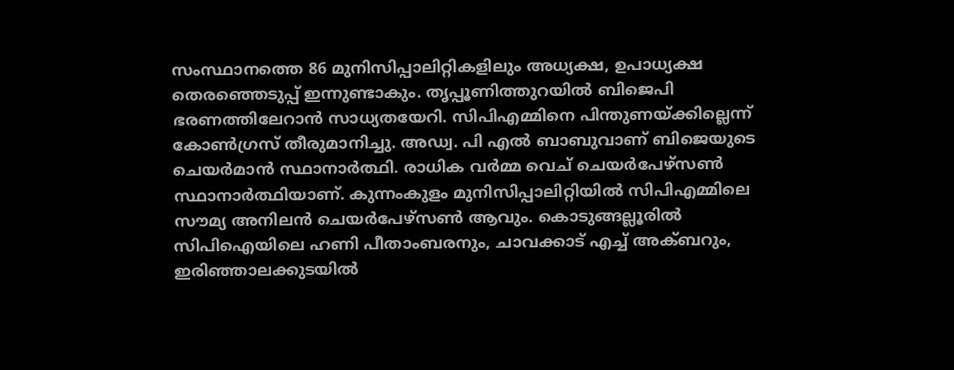സംസ്ഥാനത്തെ 86 മുനിസിപ്പാലിറ്റികളിലും അധ്യക്ഷ, ഉപാധ്യക്ഷ തെരഞ്ഞെടുപ്പ് ഇന്നുണ്ടാകും. തൃപ്പൂണിത്തുറയിൽ ബിജെപി ഭരണത്തിലേറാൻ സാധ്യതയേറി. സിപിഎമ്മിനെ പിന്തുണയ്ക്കില്ലെന്ന് കോൺഗ്രസ് തീരുമാനിച്ചു. അഡ്വ. പി എൽ ബാബുവാണ് ബിജെയുടെ ചെയർമാൻ സ്ഥാനാർത്ഥി. രാധിക വർമ്മ വെച് ചെയർപേഴ്സൺ സ്ഥാനാർത്ഥിയാണ്. കുന്നംകുളം മുനിസിപ്പാലിറ്റിയിൽ സിപിഎമ്മിലെ സൗമ്യ അനിലൻ ചെയർപേഴ്സൺ ആവും. കൊടുങ്ങല്ലൂരിൽ സിപിഐയിലെ ഹണി പീതാംബരനും, ചാവക്കാട് എച്ച് അക്ബറും, ഇരിഞ്ഞാലക്കുടയിൽ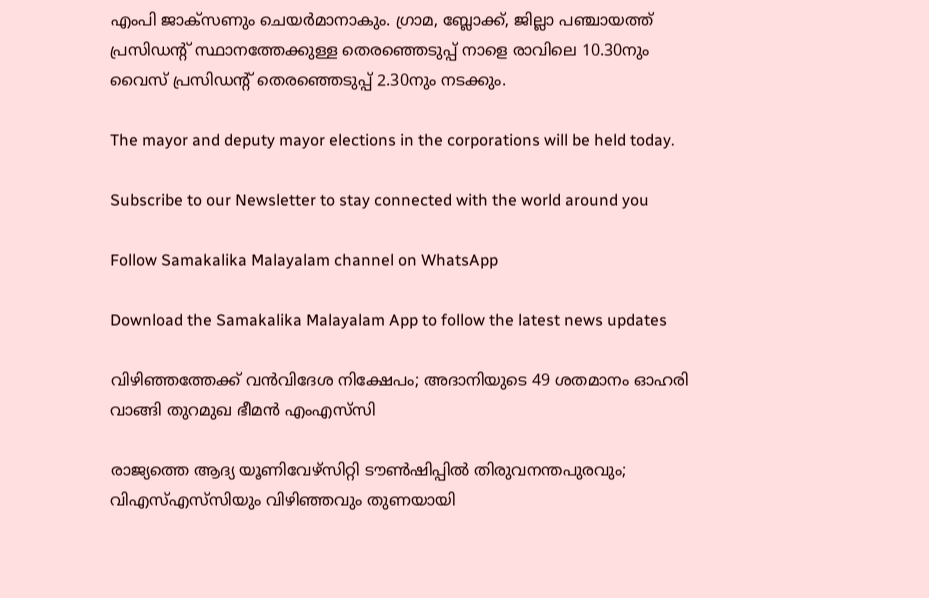എംപി ജാക്സണും ചെയർമാനാകും. ഗ്രാമ, ബ്ലോക്ക്, ജില്ലാ പഞ്ചായത്ത് പ്രസിഡന്റ് സ്ഥാനത്തേക്കുള്ള തെരഞ്ഞെടുപ്പ് നാളെ രാവിലെ 10.30നും വൈസ് പ്രസിഡന്റ് തെരഞ്ഞെടുപ്പ് 2.30നും നടക്കും.

The mayor and deputy mayor elections in the corporations will be held today.

Subscribe to our Newsletter to stay connected with the world around you

Follow Samakalika Malayalam channel on WhatsApp

Download the Samakalika Malayalam App to follow the latest news updates

വിഴിഞ്ഞത്തേക്ക് വന്‍വിദേശ നിക്ഷേപം; അദാനിയുടെ 49 ശതമാനം ഓഹരി വാങ്ങി തുറമുഖ ഭീമന്‍ എംഎസ്‌സി

രാജ്യത്തെ ആദ്യ യൂണിവേഴ്‌സിറ്റി ടൗണ്‍ഷിപ്പില്‍ തിരുവനന്തപുരവും; വിഎസ്എസ്‌സിയും വിഴിഞ്ഞവും തുണയായി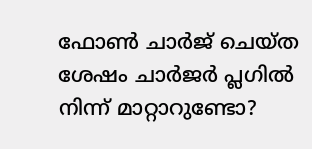ഫോണ്‍ ചാര്‍ജ് ചെയ്ത ശേഷം ചാര്‍ജര്‍ പ്ലഗില്‍ നിന്ന് മാറ്റാറുണ്ടോ?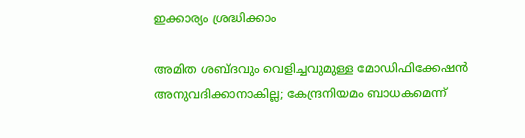ഇക്കാര്യം ശ്രദ്ധിക്കാം

അമിത ശബ്ദവും വെളിച്ചവുമുള്ള മോഡിഫിക്കേഷന്‍ അനുവദിക്കാനാകില്ല; കേന്ദ്രനിയമം ബാധകമെന്ന്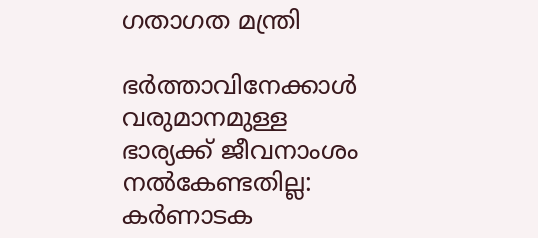ഗതാഗത മന്ത്രി

ഭര്‍ത്താവിനേക്കാള്‍ വരുമാനമുള്ള ഭാര്യക്ക് ജീവനാംശം നല്‍കേണ്ടതില്ല: കര്‍ണാടക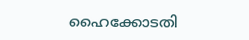ഹൈക്കോടതി